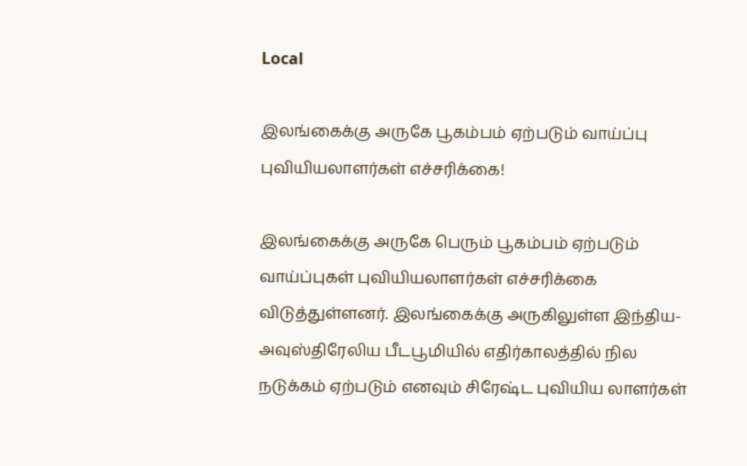Local

இலங்கைக்கு அருகே பூகம்பம் ஏற்படும் வாய்ப்பு புவியியலாளர்கள் எச்சரிக்கை!

இலங்கைக்கு அருகே பெரும் பூகம்பம் ஏற்படும் வாய்ப்புகள் புவியியலாளர்கள் எச்சரிக்கை விடுத்துள்ளனர். இலங்கைக்கு அருகிலுள்ள இந்திய-அவுஸ்திரேலிய பீடபூமியில் எதிர்காலத்தில் நில நடுக்கம் ஏற்படும் எனவும் சிரேஷ்ட புவியிய லாளர்கள்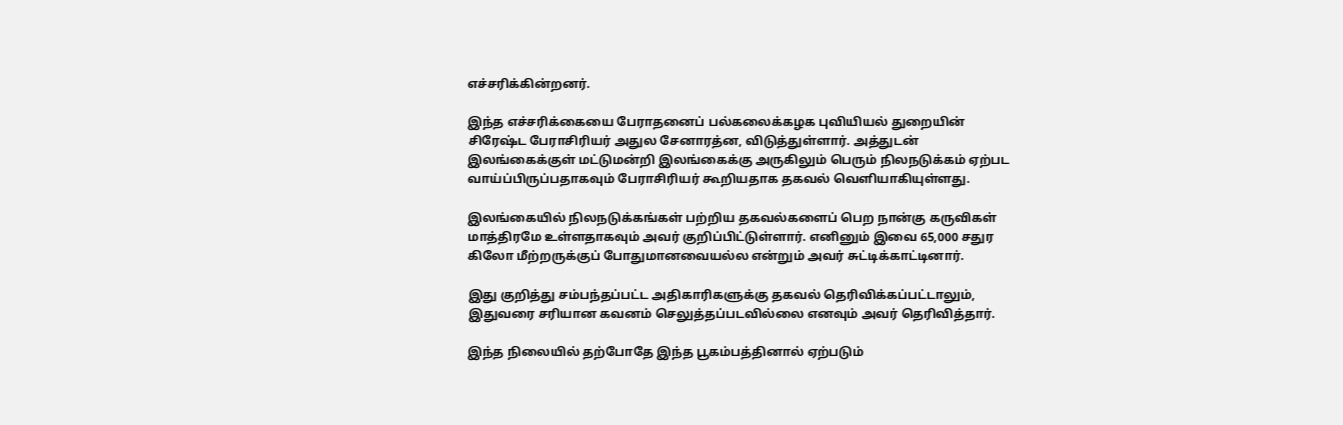எச்சரிக்கின்றனர்.

இந்த எச்சரிக்கையை பேராதனைப் பல்கலைக்கழக புவியியல் துறையின் சிரேஷ்ட பேராசிரியர் அதுல சேனாரத்ன, விடுத்துள்ளார். அத்துடன் இலங்கைக்குள் மட்டுமன்றி இலங்கைக்கு அருகிலும் பெரும் நிலநடுக்கம் ஏற்பட வாய்ப்பிருப்பதாகவும் பேராசிரியர் கூறியதாக தகவல் வெளியாகியுள்ளது.

இலங்கையில் நிலநடுக்கங்கள் பற்றிய தகவல்களைப் பெற நான்கு கருவிகள் மாத்திரமே உள்ளதாகவும் அவர் குறிப்பிட்டுள்ளார். எனினும் இவை 65,000 சதுர கிலோ மீற்றருக்குப் போதுமானவையல்ல என்றும் அவர் சுட்டிக்காட்டினார்.

இது குறித்து சம்பந்தப்பட்ட அதிகாரிகளுக்கு தகவல் தெரிவிக்கப்பட்டாலும், இதுவரை சரியான கவனம் செலுத்தப்படவில்லை எனவும் அவர் தெரிவித்தார்.

இந்த நிலையில் தற்போதே இந்த பூகம்பத்தினால் ஏற்படும்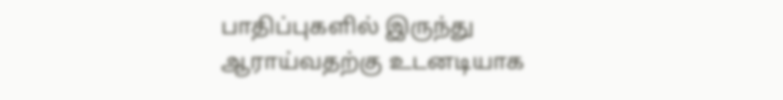பாதிப்புகளில் இருந்து ஆராய்வதற்கு உடனடியாக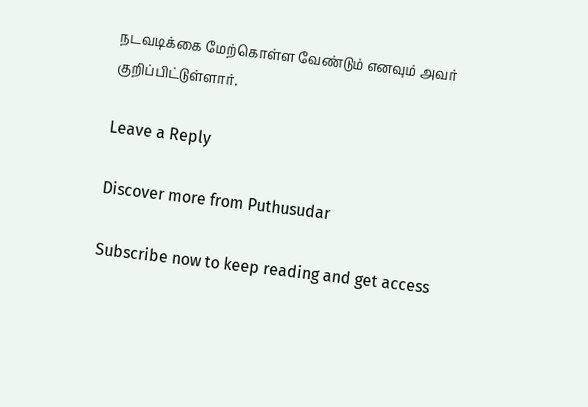நடவடிக்கை மேற்கொள்ள வேண்டும் எனவும் அவர் குறிப்பிட்டுள்ளார்.

Leave a Reply

Discover more from Puthusudar

Subscribe now to keep reading and get access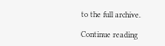to the full archive.

Continue reading